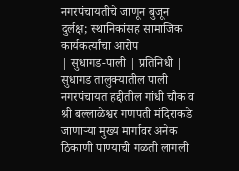नगरपंचायतीचे जाणून बुजून दुर्लक्ष; स्थानिकांसह सामाजिक कार्यकर्त्यांचा आरोप
| सुधागड-पाली | प्रतिनिधी |
सुधागड तालुक्यातील पाली नगरपंचायत हद्दीतील गांधी चौक व श्री बल्लाळेश्वर गणपती मंदिराकडे जाणाऱ्या मुख्य मार्गावर अनेक ठिकाणी पाण्याची गळती लागली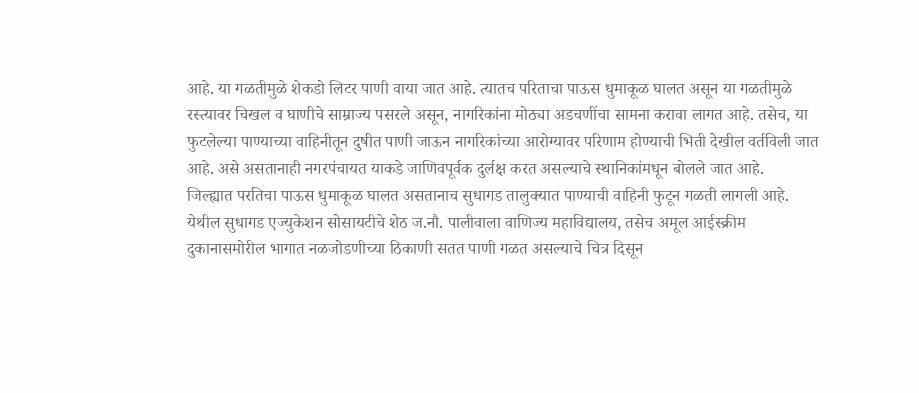आहे. या गळतीमुळे शेकडो लिटर पाणी वाया जात आहे. त्यातच परिताचा पाऊस धुमाकूळ घालत असून या गळतीमुळे रस्त्यावर चिखल व घाणीचे साम्राज्य पसरले असून, नागरिकांना मोठ्या अडचणींचा सामना करावा लागत आहे. तसेच, या फुटलेल्या पाण्याच्या वाहिनीतून दुषीत पाणी जाऊन नागरिकांच्या आरोग्यावर परिणाम होण्याची भिती देखील वर्तविली जात आहे. असे असतानाही नगरपंचायत याकडे जाणिवपूर्वक दुर्लक्ष करत असल्याचे स्थानिकांमधून बोलले जात आहे.
जिल्ह्यात परतिचा पाऊस धुमाकूळ घालत असतानाच सुधागड तालुक्यात पाण्याची वाहिनी फुटून गळती लागली आहे. येथील सुधागड एज्युकेशन सोसायटीचे शेठ ज.नौ. पालीवाला वाणिज्य महाविद्यालय, तसेच अमूल आईस्क्रीम दुकानासमोरील भागात नळजोडणीच्या ठिकाणी सतत पाणी गळत असल्याचे चित्र दिसून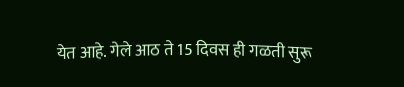येत आहे. गेले आठ ते 15 दिवस ही गळती सुरू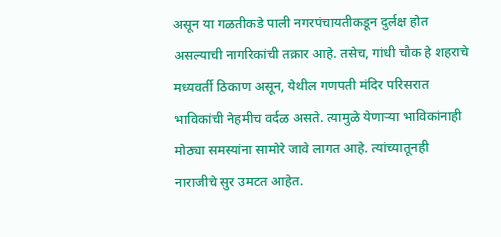असून या गळतीकडे पाली नगरपंचायतीकडून दुर्लक्ष होत असल्याची नागरिकांची तक्रार आहे. तसेच, गांधी चौक हे शहराचे मध्यवर्ती ठिकाण असून, येथील गणपती मंदिर परिसरात भाविकांची नेहमीच वर्दळ असते. त्यामुळे येणाऱ्या भाविकांनाही मोठ्या समस्यांना सामोरे जावे लागत आहे. त्यांच्यातूनही नाराजीचे सुर उमटत आहेत.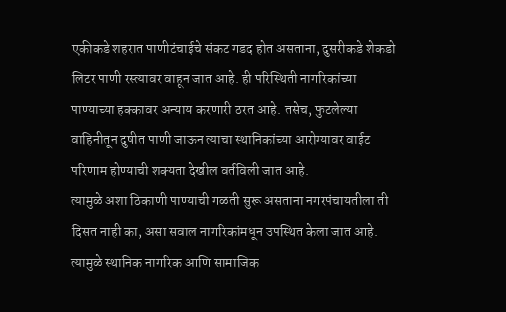एकीकडे शहरात पाणीटंचाईचे संकट गडद होत असताना, दुसरीकडे शेकडो लिटर पाणी रस्त्यावर वाहून जात आहे. ही परिस्थिती नागरिकांच्या पाण्याच्या हक्कावर अन्याय करणारी ठरत आहे. तसेच, फुटलेल्या वाहिनीतून दुषीत पाणी जाऊन त्याचा स्थानिकांच्या आरोग्यावर वाईट परिणाम होण्याची शक्यता देखील वर्तविली जात आहे.
त्यामुळे अशा ठिकाणी पाण्याची गळती सुरू असताना नगरपंचायतीला ती दिसत नाही का, असा सवाल नागरिकांमधून उपस्थित केला जात आहे. त्यामुळे स्थानिक नागरिक आणि सामाजिक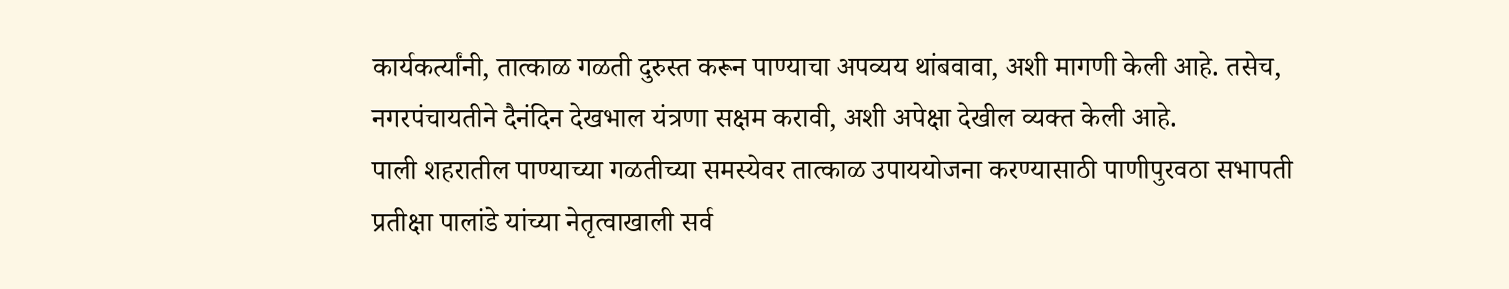कार्यकर्त्यांनी, तात्काळ गळती दुरुस्त करून पाण्याचा अपव्यय थांबवावा, अशी मागणी केली आहे. तसेच, नगरपंचायतीने दैनंदिन देखभाल यंत्रणा सक्षम करावी, अशी अपेक्षा देखील व्यक्त केली आहे.
पाली शहरातील पाण्याच्या गळतीच्या समस्येवर तात्काळ उपाययोजना करण्यासाठी पाणीपुरवठा सभापती प्रतीक्षा पालांडे यांच्या नेतृत्वाखाली सर्व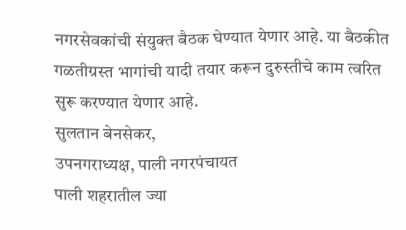नगरसेवकांची संयुक्त बैठक घेण्यात येणार आहे. या बैठकीत गळतीग्रस्त भागांची यादी तयार करून दुरुस्तीचे काम त्वरित सुरू करण्यात येणार आहे.
सुलतान बेनसेकर,
उपनगराध्यक्ष, पाली नगरपंचायत
पाली शहरातील ज्या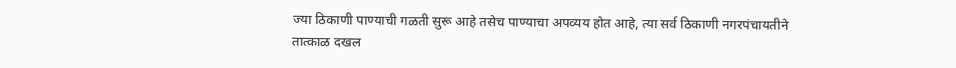ज्या ठिकाणी पाण्याची गळती सुरू आहे तसेच पाण्याचा अपव्यय होत आहे, त्या सर्व ठिकाणी नगरपंचायतीने तात्काळ दखल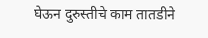घेऊन दुरुस्तीचे काम तातडीने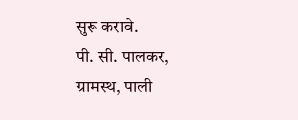सुरू करावे.
पी. सी. पालकर,
ग्रामस्थ, पाली